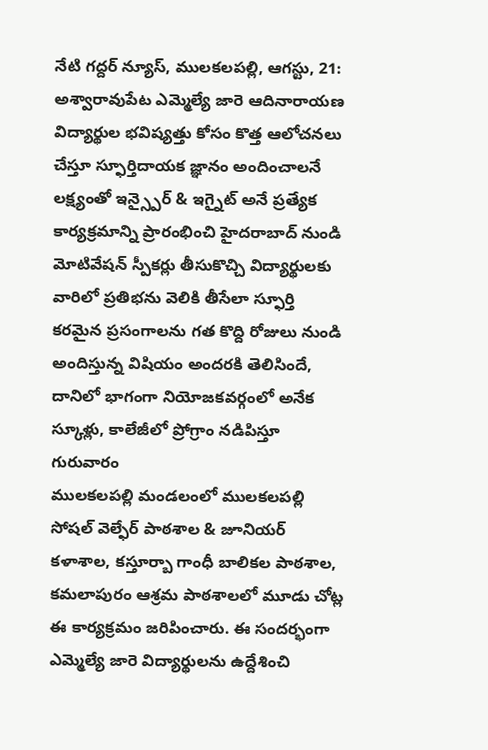నేటి గద్దర్ న్యూస్, ములకలపల్లి, ఆగస్టు, 21: అశ్వారావుపేట ఎమ్మెల్యే జారె ఆదినారాయణ విద్యార్థుల భవిష్యత్తు కోసం కొత్త ఆలోచనలు చేస్తూ స్ఫూర్తిదాయక జ్ఞానం అందించాలనే లక్ష్యంతో ఇన్స్పైర్ & ఇగ్నైట్ అనే ప్రత్యేక కార్యక్రమాన్ని ప్రారంభించి హైదరాబాద్ నుండి మోటివేషన్ స్పీకర్లు తీసుకొచ్చి విద్యార్థులకు వారిలో ప్రతిభను వెలికి తీసేలా స్ఫూర్తి కరమైన ప్రసంగాలను గత కొద్ది రోజులు నుండి అందిస్తున్న విషియం అందరకి తెలిసిందే, దానిలో భాగంగా నియోజకవర్గంలో అనేక స్కూళ్లు, కాలేజీలో ప్రోగ్రాం నడిపిస్తూ గురువారం
ములకలపల్లి మండలంలో ములకలపల్లి సోషల్ వెల్ఫేర్ పాఠశాల & జూనియర్ కళాశాల, కస్తూర్బా గాంధీ బాలికల పాఠశాల, కమలాపురం ఆశ్రమ పాఠశాలలో మూడు చోట్ల ఈ కార్యక్రమం జరిపించారు. ఈ సందర్భంగా ఎమ్మెల్యే జారె విద్యార్థులను ఉద్దేశించి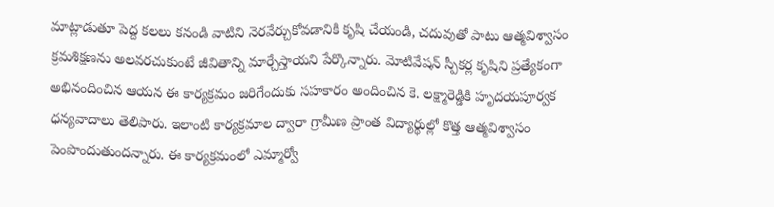మాట్లాడుతూ పెద్ద కలలు కనండి వాటిని నెరవేర్చుకోవడానికి కృషి చేయండి, చదువుతో పాటు ఆత్మవిశ్వాసం క్రమశిక్షణను అలవరచుకుంటే జీవితాన్ని మార్చేస్తాయని పేర్కొన్నారు. మోటివేషన్ స్పీకర్ల కృషిని ప్రత్యేకంగా అభినందించిన ఆయన ఈ కార్యక్రమం జరిగేందుకు సహకారం అందించిన కె. లక్ష్మారెడ్డికి హృదయపూర్వక ధన్యవాదాలు తెలిపారు. ఇలాంటి కార్యక్రమాల ద్వారా గ్రామీణ ప్రాంత విద్యార్థుల్లో కొత్త ఆత్మవిశ్వాసం పెంపొందుతుందన్నారు. ఈ కార్యక్రమంలో ఎమ్మార్వో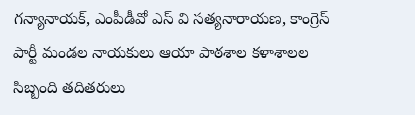గన్యానాయక్, ఎంపీడీవో ఎస్ వి సత్యనారాయణ, కాంగ్రెస్ పార్టీ మండల నాయకులు ఆయా పాఠశాల కళాశాలల సిబ్బంది తదితరులు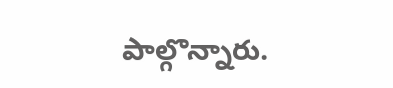పాల్గొన్నారు.